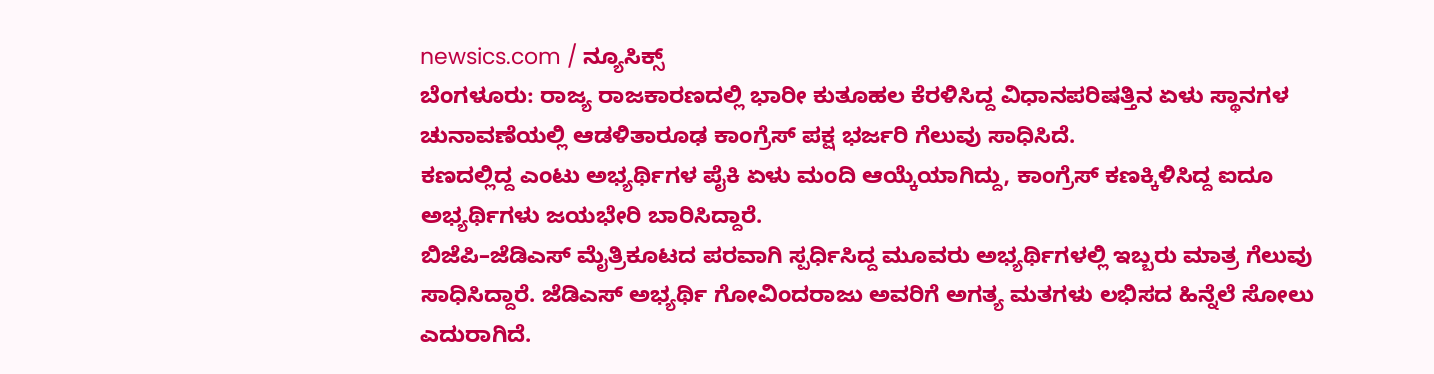newsics.com / ನ್ಯೂಸಿಕ್ಸ್
ಬೆಂಗಳೂರು: ರಾಜ್ಯ ರಾಜಕಾರಣದಲ್ಲಿ ಭಾರೀ ಕುತೂಹಲ ಕೆರಳಿಸಿದ್ದ ವಿಧಾನಪರಿಷತ್ತಿನ ಏಳು ಸ್ಥಾನಗಳ ಚುನಾವಣೆಯಲ್ಲಿ ಆಡಳಿತಾರೂಢ ಕಾಂಗ್ರೆಸ್ ಪಕ್ಷ ಭರ್ಜರಿ ಗೆಲುವು ಸಾಧಿಸಿದೆ.
ಕಣದಲ್ಲಿದ್ದ ಎಂಟು ಅಭ್ಯರ್ಥಿಗಳ ಪೈಕಿ ಏಳು ಮಂದಿ ಆಯ್ಕೆಯಾಗಿದ್ದು, ಕಾಂಗ್ರೆಸ್ ಕಣಕ್ಕಿಳಿಸಿದ್ದ ಐದೂ ಅಭ್ಯರ್ಥಿಗಳು ಜಯಭೇರಿ ಬಾರಿಸಿದ್ದಾರೆ.
ಬಿಜೆಪಿ–ಜೆಡಿಎಸ್ ಮೈತ್ರಿಕೂಟದ ಪರವಾಗಿ ಸ್ಪರ್ಧಿಸಿದ್ದ ಮೂವರು ಅಭ್ಯರ್ಥಿಗಳಲ್ಲಿ ಇಬ್ಬರು ಮಾತ್ರ ಗೆಲುವು ಸಾಧಿಸಿದ್ದಾರೆ. ಜೆಡಿಎಸ್ ಅಭ್ಯರ್ಥಿ ಗೋವಿಂದರಾಜು ಅವರಿಗೆ ಅಗತ್ಯ ಮತಗಳು ಲಭಿಸದ ಹಿನ್ನೆಲೆ ಸೋಲು ಎದುರಾಗಿದೆ.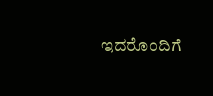ಇದರೊಂದಿಗೆ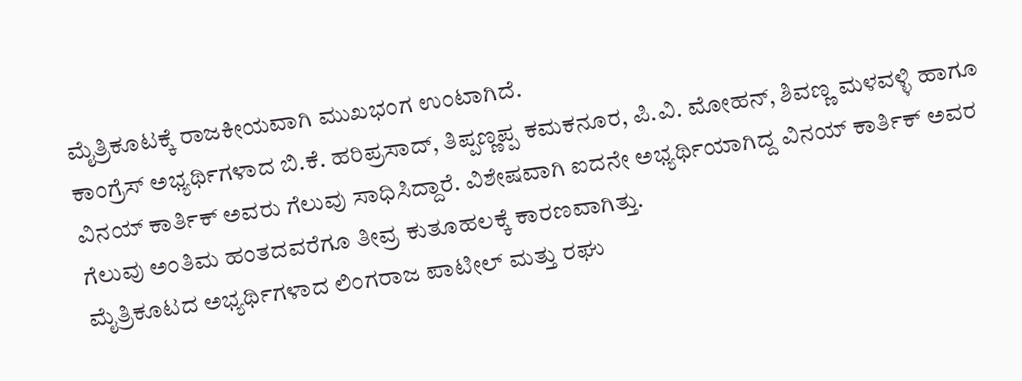ಮೈತ್ರಿಕೂಟಕ್ಕೆ ರಾಜಕೀಯವಾಗಿ ಮುಖಭಂಗ ಉಂಟಾಗಿದೆ.
ಕಾಂಗ್ರೆಸ್ ಅಭ್ಯರ್ಥಿಗಳಾದ ಬಿ.ಕೆ. ಹರಿಪ್ರಸಾದ್, ತಿಪ್ಪಣ್ಣಪ್ಪ ಕಮಕನೂರ, ಪಿ.ವಿ. ಮೋಹನ್, ಶಿವಣ್ಣ ಮಳವಳ್ಳಿ ಹಾಗೂ ವಿನಯ್ ಕಾರ್ತಿಕ್ ಅವರು ಗೆಲುವು ಸಾಧಿಸಿದ್ದಾರೆ. ವಿಶೇಷವಾಗಿ ಐದನೇ ಅಭ್ಯರ್ಥಿಯಾಗಿದ್ದ ವಿನಯ್ ಕಾರ್ತಿಕ್ ಅವರ ಗೆಲುವು ಅಂತಿಮ ಹಂತದವರೆಗೂ ತೀವ್ರ ಕುತೂಹಲಕ್ಕೆ ಕಾರಣವಾಗಿತ್ತು.
ಮೈತ್ರಿಕೂಟದ ಅಭ್ಯರ್ಥಿಗಳಾದ ಲಿಂಗರಾಜ ಪಾಟೀಲ್ ಮತ್ತು ರಘು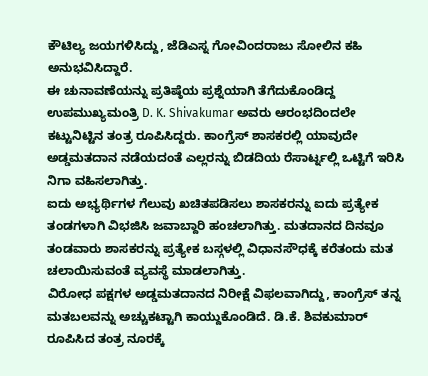ಕೌಟಿಲ್ಯ ಜಯಗಳಿಸಿದ್ದು, ಜೆಡಿಎಸ್ನ ಗೋವಿಂದರಾಜು ಸೋಲಿನ ಕಹಿ ಅನುಭವಿಸಿದ್ದಾರೆ.
ಈ ಚುನಾವಣೆಯನ್ನು ಪ್ರತಿಷ್ಠೆಯ ಪ್ರಶ್ನೆಯಾಗಿ ತೆಗೆದುಕೊಂಡಿದ್ದ ಉಪಮುಖ್ಯಮಂತ್ರಿ D. K. Shivakumar ಅವರು ಆರಂಭದಿಂದಲೇ ಕಟ್ಟುನಿಟ್ಟಿನ ತಂತ್ರ ರೂಪಿಸಿದ್ದರು. ಕಾಂಗ್ರೆಸ್ ಶಾಸಕರಲ್ಲಿ ಯಾವುದೇ ಅಡ್ಡಮತದಾನ ನಡೆಯದಂತೆ ಎಲ್ಲರನ್ನು ಬಿಡದಿಯ ರೆಸಾರ್ಟ್ನಲ್ಲಿ ಒಟ್ಟಿಗೆ ಇರಿಸಿ ನಿಗಾ ವಹಿಸಲಾಗಿತ್ತು.
ಐದು ಅಭ್ಯರ್ಥಿಗಳ ಗೆಲುವು ಖಚಿತಪಡಿಸಲು ಶಾಸಕರನ್ನು ಐದು ಪ್ರತ್ಯೇಕ ತಂಡಗಳಾಗಿ ವಿಭಜಿಸಿ ಜವಾಬ್ದಾರಿ ಹಂಚಲಾಗಿತ್ತು. ಮತದಾನದ ದಿನವೂ ತಂಡವಾರು ಶಾಸಕರನ್ನು ಪ್ರತ್ಯೇಕ ಬಸ್ಗಳಲ್ಲಿ ವಿಧಾನಸೌಧಕ್ಕೆ ಕರೆತಂದು ಮತ ಚಲಾಯಿಸುವಂತೆ ವ್ಯವಸ್ಥೆ ಮಾಡಲಾಗಿತ್ತು.
ವಿರೋಧ ಪಕ್ಷಗಳ ಅಡ್ಡಮತದಾನದ ನಿರೀಕ್ಷೆ ವಿಫಲವಾಗಿದ್ದು, ಕಾಂಗ್ರೆಸ್ ತನ್ನ ಮತಬಲವನ್ನು ಅಚ್ಚುಕಟ್ಟಾಗಿ ಕಾಯ್ದುಕೊಂಡಿದೆ. ಡಿ.ಕೆ. ಶಿವಕುಮಾರ್ ರೂಪಿಸಿದ ತಂತ್ರ ನೂರಕ್ಕೆ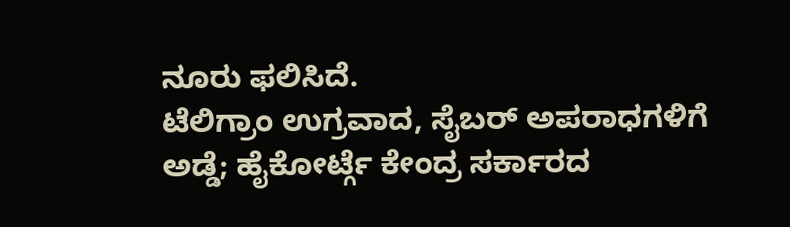ನೂರು ಫಲಿಸಿದೆ.
ಟೆಲಿಗ್ರಾಂ ಉಗ್ರವಾದ, ಸೈಬರ್ ಅಪರಾಧಗಳಿಗೆ ಅಡ್ಡೆ; ಹೈಕೋರ್ಟ್ಗೆ ಕೇಂದ್ರ ಸರ್ಕಾರದ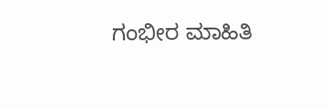ಗಂಭೀರ ಮಾಹಿತಿ